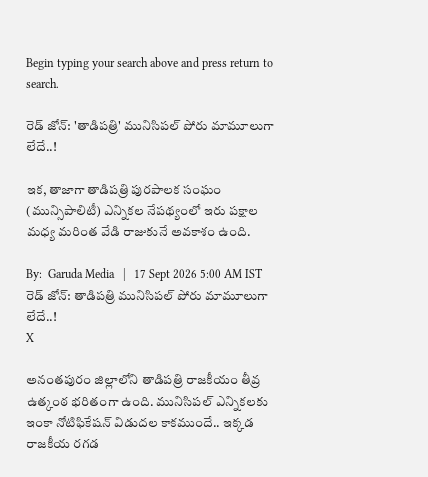Begin typing your search above and press return to search.

రెడ్ జోన్‌: 'తాడిప‌త్రి' మునిసిప‌ల్ పోరు మామూలుగా లేదే..!

ఇక‌, తాజాగా తాడిపత్రి పురపాలక సంఘం (మున్సిపాలిటీ) ఎన్నికల నేపథ్యంలో ఇరు ప‌క్షాల మ‌ధ్య మ‌రింత వేడి రాజుకునే అవకాశం ఉంది.

By:  Garuda Media   |   17 Sept 2026 5:00 AM IST
రెడ్ జోన్‌: తాడిప‌త్రి మునిసిప‌ల్ పోరు మామూలుగా లేదే..!
X

అనంతపురం జిల్లాలోని తాడిపత్రి రాజకీయం తీవ్ర ఉత్కంఠ భరితంగా ఉంది. మునిసిప‌ల్ ఎన్నిక‌ల‌కు ఇంకా నోటిఫికేష‌న్ విడుద‌ల కాక‌ముందే.. ఇక్క‌డ రాజ‌కీయ ర‌గ‌డ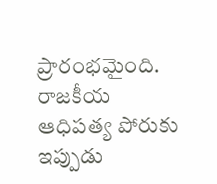ప్రారంభ‌మైంది. రాజకీయ ఆధిపత్య పోరుకు ఇప్పుడు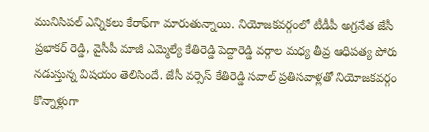మునిసిప‌ల్ ఎన్నిక‌లు కేరాఫ్‌గా మారుతున్నాయి. నియోజకవర్గంలో టీడీపీ అగ్రనేత జేసీ ప్రభాకర్ రెడ్డి, వైసీపీ మాజీ ఎమ్మెల్యే కేతిరెడ్డి పెద్దారెడ్డి వర్గాల మధ్య తీవ్ర ఆధిపత్య పోరు నడుస్తున్న విష‌యం తెలిసిందే. జేసీ వర్సెస్ కేతిరెడ్డి సవాల్ ప్రతిసవాళ్లతో నియోజ‌క‌వ‌ర్గం కొన్నాళ్లుగా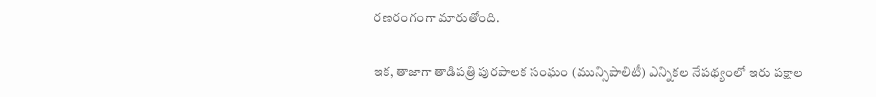ర‌ణ‌రంగంగా మారుతోంది.

ఇక‌, తాజాగా తాడిపత్రి పురపాలక సంఘం (మున్సిపాలిటీ) ఎన్నికల నేపథ్యంలో ఇరు ప‌క్షాల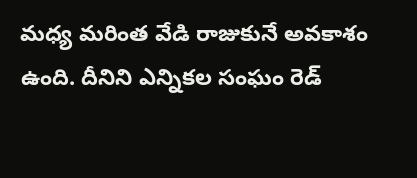మ‌ధ్య మ‌రింత వేడి రాజుకునే అవకాశం ఉంది. దీనిని ఎన్నిక‌ల సంఘం రెడ్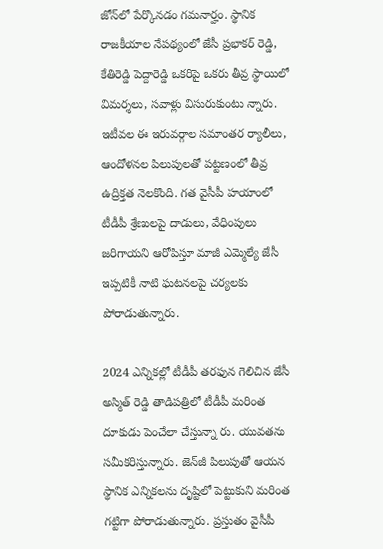జోన్‌లో పేర్కొన‌డం గ‌మ‌నార్హం. స్థానిక రాజకీయాల నేప‌థ్యంలో జేసీ ప్రభాకర్ రెడ్డి, కేతిరెడ్డి పెద్దారెడ్డి ఒకరిపై ఒకరు తీవ్ర స్థాయిలో విమర్శలు, సవాళ్లు విసురుకుంటు న్నారు. ఇటీవల ఈ ఇరువర్గాల సమాంతర ర్యాలీలు, ఆందోళనల పిలుపులతో పట్టణంలో తీవ్ర ఉద్రిక్తత నెలకొంది. గత వైసీపీ హయాంలో టీడీపీ శ్రేణులపై దాడులు, వేధింపులు జరిగాయని ఆరోపిస్తూ మాజీ ఎమ్మెల్యే జేసీ ఇప్ప‌టికీ నాటి ఘ‌ట‌న‌ల‌పై చ‌ర్య‌ల‌కు పోరాడుతున్నారు.

2024 ఎన్నికల్లో టీడీపీ త‌ర‌ఫున గెలిచిన జేసీ అస్మిత్ రెడ్డి తాడిపత్రిలో టీడీపీ మరింత దూకుడు పెంచేలా చేస్తున్నా రు. యువ‌త‌ను స‌మీక‌రిస్తున్నారు. జెన్‌జీ పిలుపుతో ఆయ‌న స్థానిక ఎన్నిక‌ల‌ను దృష్టిలో పెట్టుకుని మ‌రింత గ‌ట్టిగా పోరాడుతున్నారు. ప్ర‌స్తుతం వైసీపీ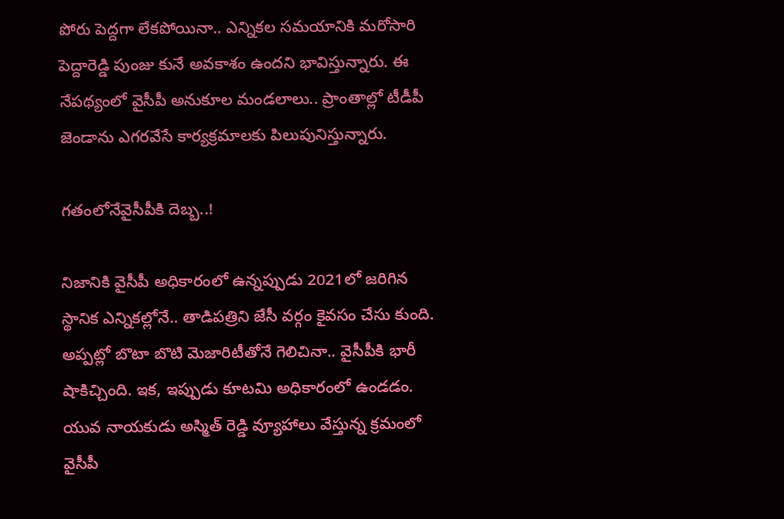పోరు పెద్ద‌గా లేక‌పోయినా.. ఎన్నిక‌ల స‌మ‌యానికి మ‌రోసారి పెద్దారెడ్డి పుంజు కునే అవ‌కాశం ఉంద‌ని భావిస్తున్నారు. ఈ నేప‌థ్యంలో వైసీపీ అనుకూల మండ‌లాలు.. ప్రాంతాల్లో టీడీపీ జెండాను ఎగ‌ర‌వేసే కార్య‌క్ర‌మాల‌కు పిలుపునిస్తున్నారు.

గ‌తంలోనేవైసీపీకి దెబ్బ‌..!

నిజానికి వైసీపీ అధికారంలో ఉన్న‌ప్పుడు 2021లో జ‌రిగిన స్థానిక ఎన్నిక‌ల్లోనే.. తాడిప‌త్రిని జేసీ వ‌ర్గం కైవసం చేసు కుంది. అప్ప‌ట్లో బొటా బొటి మెజారిటీతోనే గెలిచినా.. వైసీపీకి భారీ షాకిచ్చింది. ఇక‌, ఇప్పుడు కూట‌మి అధికారంలో ఉండ‌డం. యువ నాయ‌కుడు అస్మిత్ రెడ్డి వ్యూహాలు వేస్తున్న క్ర‌మంలో వైసీపీ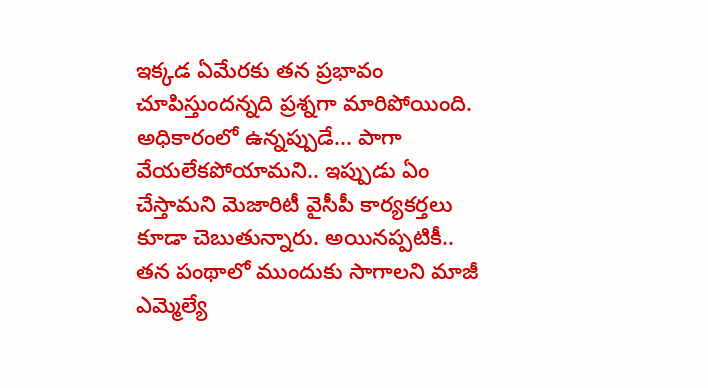ఇక్క‌డ ఏమేర‌కు త‌న ప్ర‌భావం చూపిస్తుంద‌న్న‌ది ప్ర‌శ్న‌గా మారిపోయింది. అధికారంలో ఉన్న‌ప్పుడే... పాగా వేయ‌లేక‌పోయామ‌ని.. ఇప్పుడు ఏం చేస్తామ‌ని మెజారిటీ వైసీపీ కార్య‌క‌ర్త‌లు కూడా చెబుతున్నారు. అయిన‌ప్ప‌టికీ.. త‌న పంథాలో ముందుకు సాగాల‌ని మాజీ ఎమ్మెల్యే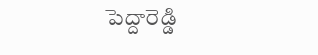పెద్దారెడ్డి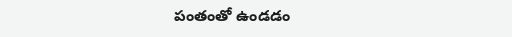పంతంతో ఉండ‌డం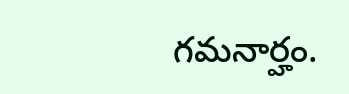గ‌మ‌నార్హం.